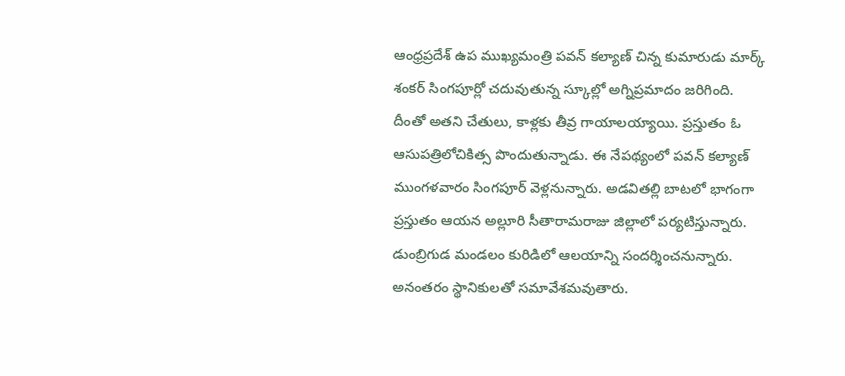ఆంధ్రప్రదేశ్ ఉప ముఖ్యమంత్రి పవన్ కల్యాణ్ చిన్న కుమారుడు మార్క్ శంకర్ సింగపూర్లో చదువుతున్న స్కూల్లో అగ్నిప్రమాదం జరిగింది. దీంతో అతని చేతులు, కాళ్లకు తీవ్ర గాయాలయ్యాయి. ప్రస్తుతం ఓ ఆసుపత్రిలోచికిత్స పొందుతున్నాడు. ఈ నేపథ్యంలో పవన్ కల్యాణ్ ముంగళవారం సింగపూర్ వెళ్లనున్నారు. అడవితల్లి బాటలో భాగంగా ప్రస్తుతం ఆయన అల్లూరి సీతారామరాజు జిల్లాలో పర్యటిస్తున్నారు. డుంబ్రిగుడ మండలం కురిడిలో ఆలయాన్ని సందర్శించనున్నారు. అనంతరం స్థానికులతో సమావేశమవుతారు.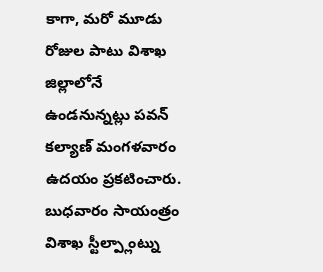కాగా, మరో మూడు రోజుల పాటు విశాఖ జిల్లాలోనే ఉండనున్నట్లు పవన్ కల్యాణ్ మంగళవారం ఉదయం ప్రకటించారు. బుధవారం సాయంత్రం విశాఖ స్టీల్ప్లాంట్ను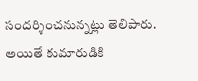సందర్శించనున్నట్లు తెలిపారు. అయితే కుమారుడికి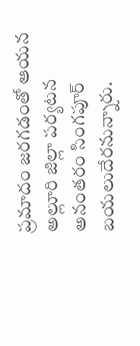ప్రమాదం జరగడంతో ఆయన అల్లూరి జిల్లా పర్యటన అనంతరం సింగపూర్ బయలుదేరనున్నారు.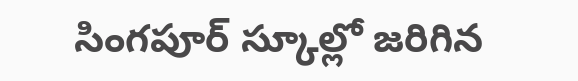సింగపూర్ స్కూల్లో జరిగిన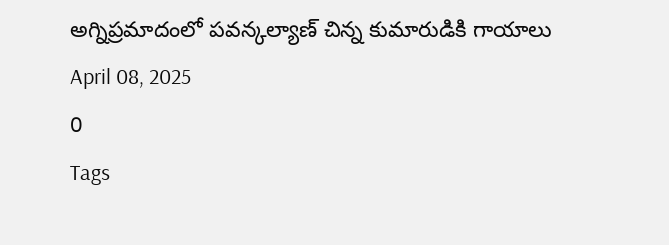అగ్నిప్రమాదంలో పవన్కల్యాణ్ చిన్న కుమారుడికి గాయాలు
April 08, 2025
0
Tags